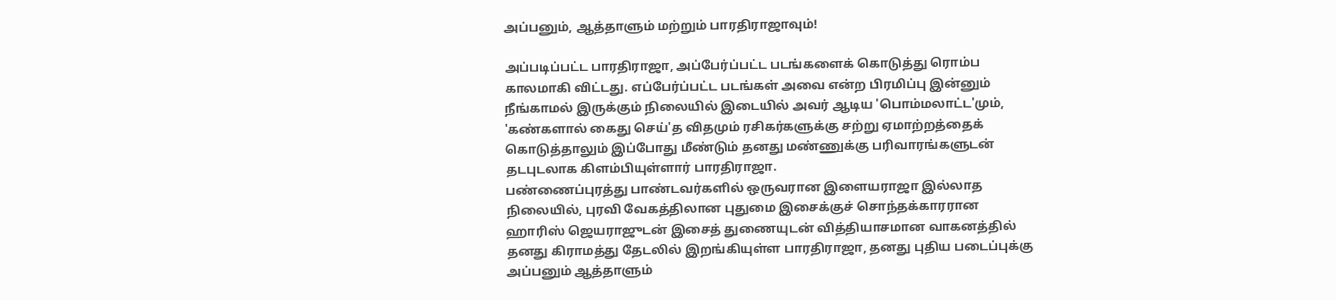அப்பனும், ஆத்தாளும் மற்றும் பாரதிராஜாவும்!

அப்படிப்பட்ட பாரதிராஜா, அப்பேர்ப்பட்ட படங்களைக் கொடுத்து ரொம்ப காலமாகி விட்டது. எப்பேர்ப்பட்ட படங்கள் அவை என்ற பிரமிப்பு இன்னும் நீங்காமல் இருக்கும் நிலையில் இடையில் அவர் ஆடிய 'பொம்மலாட்ட'மும், 'கண்களால் கைது செய்'த விதமும் ரசிகர்களுக்கு சற்று ஏமாற்றத்தைக் கொடுத்தாலும் இப்போது மீண்டும் தனது மண்ணுக்கு பரிவாரங்களுடன் தடபுடலாக கிளம்பியுள்ளார் பாரதிராஜா.
பண்ணைப்புரத்து பாண்டவர்களில் ஒருவரான இளையராஜா இல்லாத நிலையில், புரவி வேகத்திலான புதுமை இசைக்குச் சொந்தக்காரரான ஹாரிஸ் ஜெயராஜுடன் இசைத் துணையுடன் வித்தியாசமான வாகனத்தில் தனது கிராமத்து தேடலில் இறங்கியுள்ள பாரதிராஜா, தனது புதிய படைப்புக்கு அப்பனும் ஆத்தாளும்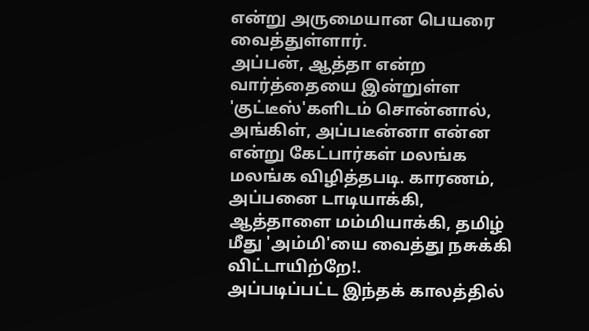என்று அருமையான பெயரை வைத்துள்ளார்.
அப்பன், ஆத்தா என்ற வார்த்தையை இன்றுள்ள 'குட்டீஸ்'களிடம் சொன்னால், அங்கிள், அப்படீன்னா என்ன என்று கேட்பார்கள் மலங்க மலங்க விழித்தபடி. காரணம், அப்பனை டாடியாக்கி, ஆத்தாளை மம்மியாக்கி, தமிழ் மீது 'அம்மி'யை வைத்து நசுக்கி விட்டாயிற்றே!.
அப்படிப்பட்ட இந்தக் காலத்தில்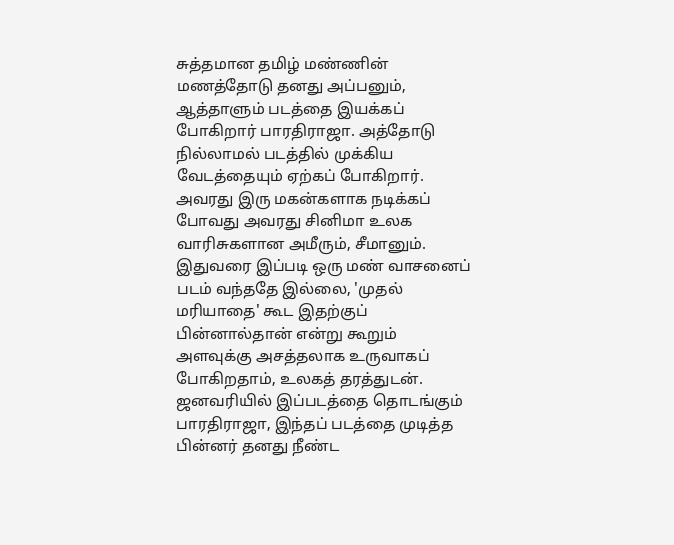சுத்தமான தமிழ் மண்ணின் மணத்தோடு தனது அப்பனும், ஆத்தாளும் படத்தை இயக்கப் போகிறார் பாரதிராஜா. அத்தோடு நில்லாமல் படத்தில் முக்கிய வேடத்தையும் ஏற்கப் போகிறார். அவரது இரு மகன்களாக நடிக்கப் போவது அவரது சினிமா உலக வாரிசுகளான அமீரும், சீமானும்.
இதுவரை இப்படி ஒரு மண் வாசனைப் படம் வந்ததே இல்லை, 'முதல் மரியாதை' கூட இதற்குப் பின்னால்தான் என்று கூறும் அளவுக்கு அசத்தலாக உருவாகப் போகிறதாம், உலகத் தரத்துடன். ஜனவரியில் இப்படத்தை தொடங்கும் பாரதிராஜா, இந்தப் படத்தை முடித்த பின்னர் தனது நீண்ட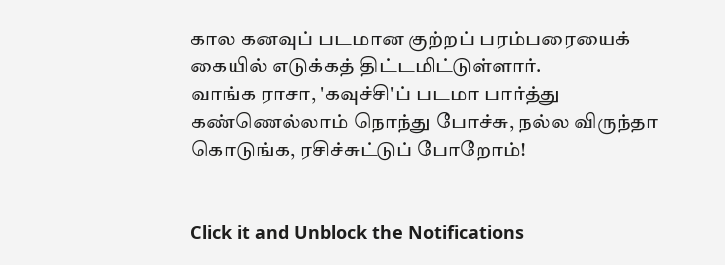கால கனவுப் படமான குற்றப் பரம்பரையைக் கையில் எடுக்கத் திட்டமிட்டுள்ளார்.
வாங்க ராசா, 'கவுச்சி'ப் படமா பார்த்து கண்ணெல்லாம் நொந்து போச்சு, நல்ல விருந்தா கொடுங்க, ரசிச்சுட்டுப் போறோம்!


Click it and Unblock the Notifications